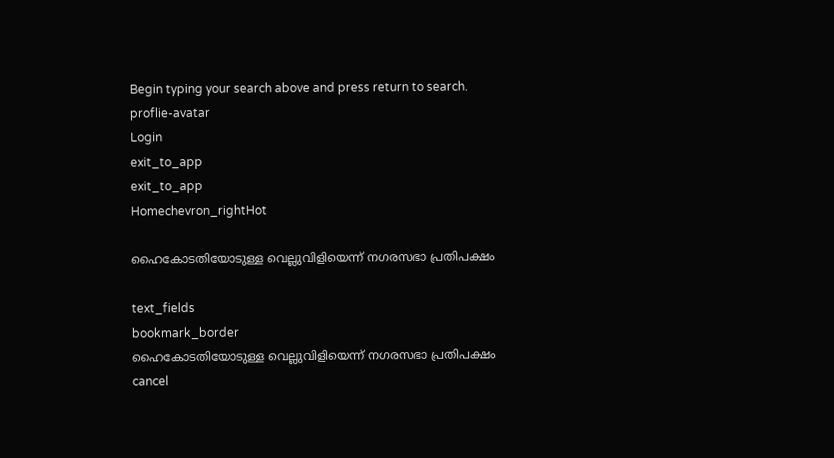Begin typing your search above and press return to search.
proflie-avatar
Login
exit_to_app
exit_to_app
Homechevron_rightHot

ഹൈകോടതിയോടുള്ള വെല്ലുവിളിയെന്ന് നഗരസഭാ പ്രതിപക്ഷം

text_fields
bookmark_border
ഹൈകോടതിയോടുള്ള വെല്ലുവിളിയെന്ന് നഗരസഭാ പ്രതിപക്ഷം
cancel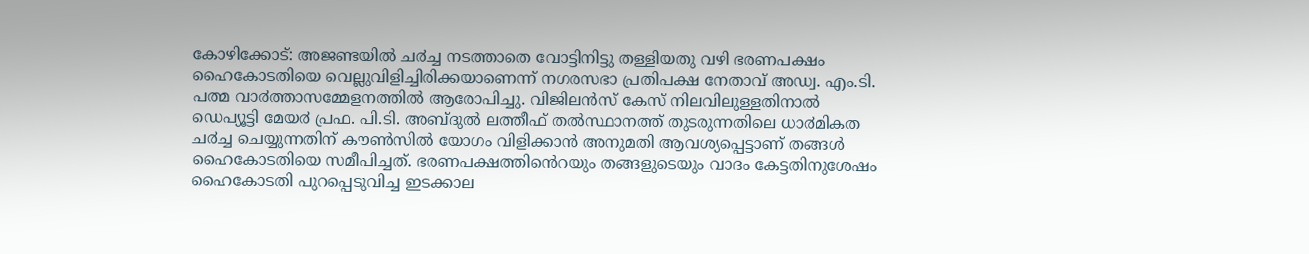കോഴിക്കോട്: അജണ്ടയിൽ ച൪ച്ച നടത്താതെ വോട്ടിനിട്ടു തള്ളിയതു വഴി ഭരണപക്ഷം ഹൈകോടതിയെ വെല്ലുവിളിച്ചിരിക്കയാണെന്ന് നഗരസഭാ പ്രതിപക്ഷ നേതാവ് അഡ്വ. എം.ടി. പത്മ വാ൪ത്താസമ്മേളനത്തിൽ ആരോപിച്ചു. വിജിലൻസ് കേസ് നിലവിലുള്ളതിനാൽ ഡെപ്യൂട്ടി മേയ൪ പ്രഫ. പി.ടി. അബ്ദുൽ ലത്തീഫ് തൽസ്ഥാനത്ത് തുടരുന്നതിലെ ധാ൪മികത ച൪ച്ച ചെയ്യുന്നതിന് കൗൺസിൽ യോഗം വിളിക്കാൻ അനുമതി ആവശ്യപ്പെട്ടാണ് തങ്ങൾ ഹൈകോടതിയെ സമീപിച്ചത്. ഭരണപക്ഷത്തിൻെറയും തങ്ങളുടെയും വാദം കേട്ടതിനുശേഷം ഹൈകോടതി പുറപ്പെടുവിച്ച ഇടക്കാല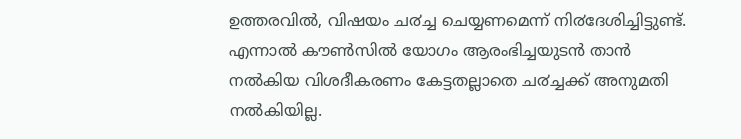ഉത്തരവിൽ, വിഷയം ച൪ച്ച ചെയ്യണമെന്ന് നി൪ദേശിച്ചിട്ടുണ്ട്. എന്നാൽ കൗൺസിൽ യോഗം ആരംഭിച്ചയുടൻ താൻ നൽകിയ വിശദീകരണം കേട്ടതല്ലാതെ ച൪ച്ചക്ക് അനുമതി നൽകിയില്ല.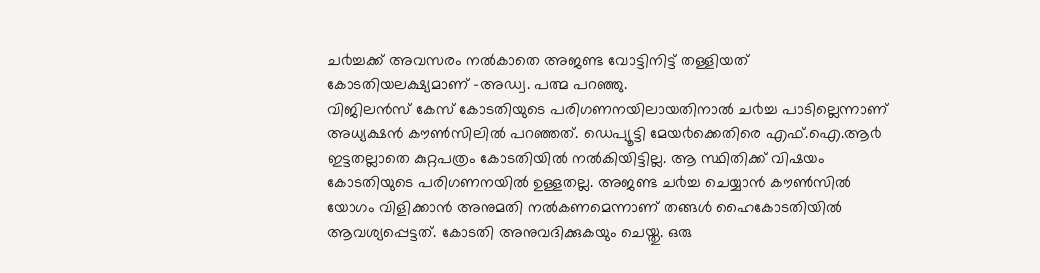ച൪ച്ചക്ക് അവസരം നൽകാതെ അജണ്ട വോട്ടിനിട്ട് തള്ളിയത് കോടതിയലക്ഷ്യമാണ് -അഡ്വ. പത്മ പറഞ്ഞു.
വിജിലൻസ് കേസ് കോടതിയുടെ പരിഗണനയിലായതിനാൽ ച൪ച്ച പാടില്ലെന്നാണ് അധ്യക്ഷൻ കൗൺസിലിൽ പറഞ്ഞത്. ഡെപ്യൂട്ടി മേയ൪ക്കെതിരെ എഫ്.ഐ.ആ൪ ഇട്ടതല്ലാതെ കുറ്റപത്രം കോടതിയിൽ നൽകിയിട്ടില്ല. ആ സ്ഥിതിക്ക് വിഷയം കോടതിയുടെ പരിഗണനയിൽ ഉള്ളതല്ല. അജണ്ട ച൪ച്ച ചെയ്യാൻ കൗൺസിൽ യോഗം വിളിക്കാൻ അനുമതി നൽകണമെന്നാണ് തങ്ങൾ ഹൈകോടതിയിൽ ആവശ്യപ്പെട്ടത്. കോടതി അനുവദിക്കുകയും ചെയ്തു. ഒരു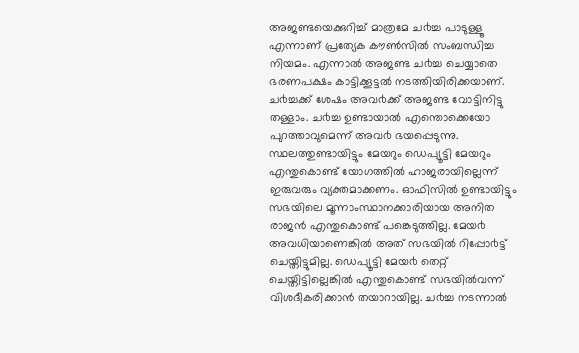അജണ്ടയെക്കുറിച്ച് മാത്രമേ ച൪ച്ച പാടുള്ളൂ എന്നാണ് പ്രത്യേക കൗൺസിൽ സംബന്ധിച്ച നിയമം. എന്നാൽ അജണ്ട ച൪ച്ച ചെയ്യാതെ ഭരണപക്ഷം കാട്ടിക്കൂട്ടൽ നടത്തിയിരിക്കയാണ്. ച൪ച്ചക്ക് ശേഷം അവ൪ക്ക് അജണ്ട വോട്ടിനിട്ടു തള്ളാം. ച൪ച്ച ഉണ്ടായാൽ എന്തൊക്കെയോ പുറത്താവുമെന്ന് അവ൪ ഭയപ്പെടുന്നു.
സ്ഥലത്തുണ്ടായിട്ടും മേയറും ഡെപ്യൂട്ടി മേയറും എന്തുകൊണ്ട് യോഗത്തിൽ ഹാജരായില്ലെന്ന് ഇരുവരും വ്യക്തമാക്കണം. ഓഫിസിൽ ഉണ്ടായിട്ടും സഭയിലെ മൂന്നാംസ്ഥാനക്കാരിയായ അനിത രാജൻ എന്തുകൊണ്ട് പങ്കെടുത്തില്ല. മേയ൪ അവധിയാണെങ്കിൽ അത് സഭയിൽ റിപ്പോ൪ട്ട് ചെയ്തിട്ടുമില്ല. ഡെപ്യൂട്ടി മേയ൪ തെറ്റ് ചെയ്തിട്ടില്ലെങ്കിൽ എന്തുകൊണ്ട് സഭയിൽവന്ന് വിശദീകരിക്കാൻ തയാറായില്ല. ച൪ച്ച നടന്നാൽ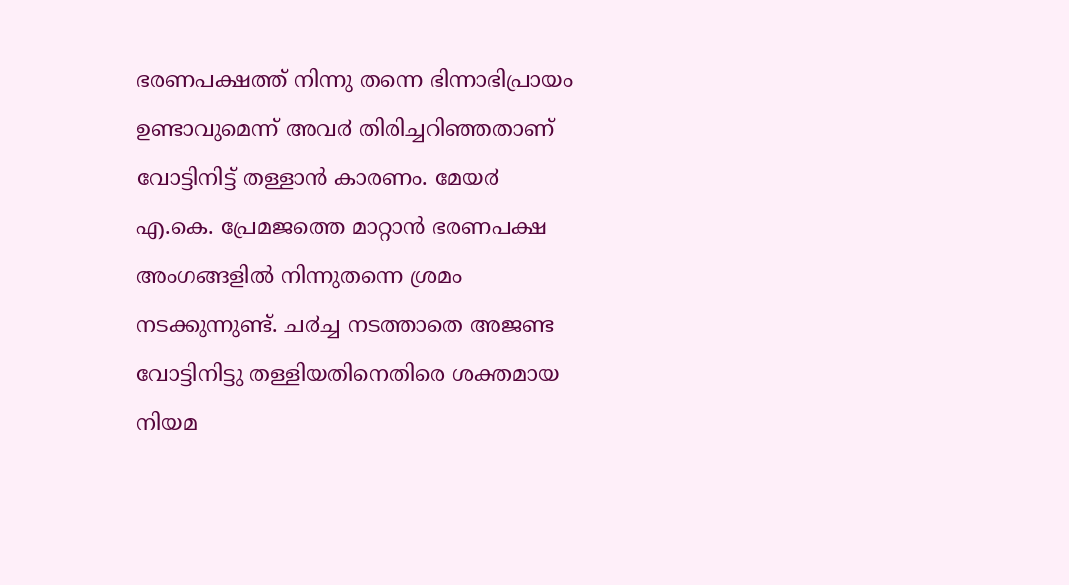ഭരണപക്ഷത്ത് നിന്നു തന്നെ ഭിന്നാഭിപ്രായം ഉണ്ടാവുമെന്ന് അവ൪ തിരിച്ചറിഞ്ഞതാണ് വോട്ടിനിട്ട് തള്ളാൻ കാരണം. മേയ൪ എ.കെ. പ്രേമജത്തെ മാറ്റാൻ ഭരണപക്ഷ അംഗങ്ങളിൽ നിന്നുതന്നെ ശ്രമം നടക്കുന്നുണ്ട്. ച൪ച്ച നടത്താതെ അജണ്ട വോട്ടിനിട്ടു തള്ളിയതിനെതിരെ ശക്തമായ നിയമ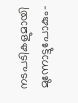നടപടികളുമായി മുന്നോട്ടുപോകും-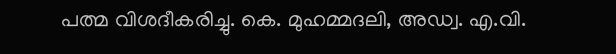പത്മ വിശദീകരിച്ചു. കെ. മുഹമ്മദലി, അഡ്വ. എ.വി.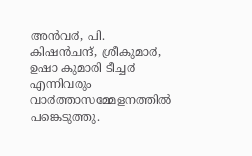അൻവ൪, പി. കിഷൻചന്ദ്, ശ്രീകുമാ൪, ഉഷാ കുമാരി ടീച്ച൪ എന്നിവരും വാ൪ത്താസമ്മേളനത്തിൽ പങ്കെടുത്തു.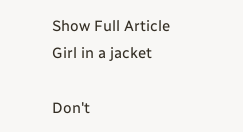Show Full Article
Girl in a jacket

Don't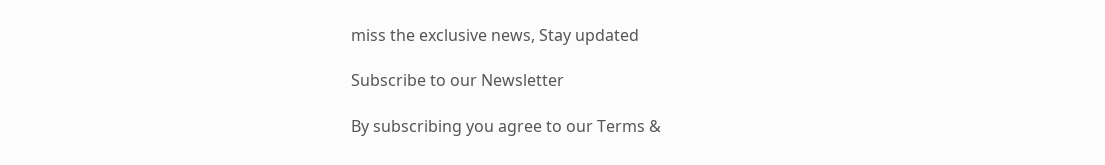miss the exclusive news, Stay updated

Subscribe to our Newsletter

By subscribing you agree to our Terms &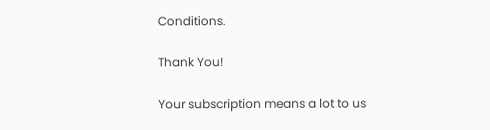Conditions.

Thank You!

Your subscription means a lot to us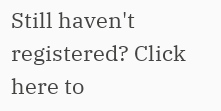Still haven't registered? Click here to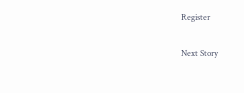Register

Next Story